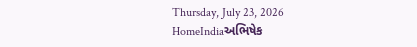Thursday, July 23, 2026
HomeIndiaઅભિષેક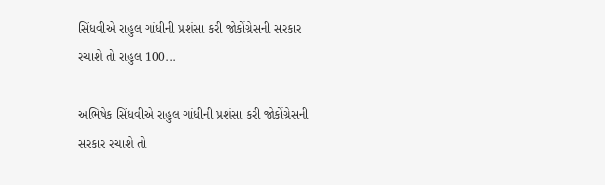સિંધવીએ રાહુલ ગાંધીની પ્રશંસા કરી જોકોંગ્રેસની સરકાર રચાશે તો રાહુલ 100...

અભિષેક સિંધવીએ રાહુલ ગાંધીની પ્રશંસા કરી જોકોંગ્રેસની સરકાર રચાશે તો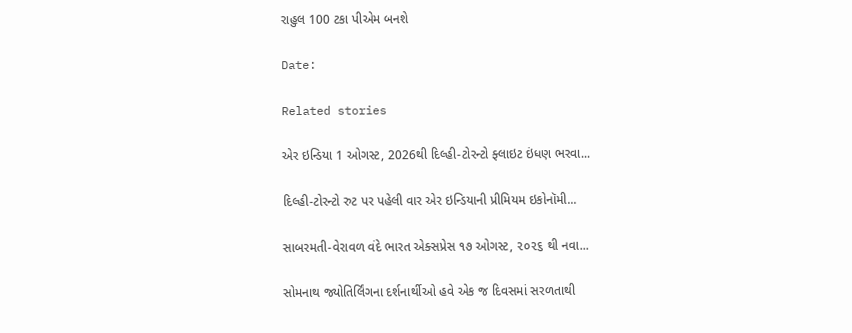રાહુલ 100 ટકા પીએમ બનશે

Date:

Related stories

એર ઇન્ડિયા 1 ઓગસ્ટ, 2026થી દિલ્હી-ટોરન્ટો ફ્લાઇટ ઇંધણ ભરવા...

દિલ્હી-ટોરન્ટો રુટ પર પહેલી વાર એર ઇન્ડિયાની પ્રીમિયમ ઇકોનૉમી...

સાબરમતી-વેરાવળ વંદે ભારત એક્સપ્રેસ ૧૭ ઓગસ્ટ, ૨૦૨૬ થી નવા...

સોમનાથ જ્યોતિર્લિંગના દર્શનાર્થીઓ હવે એક જ દિવસમાં સરળતાથી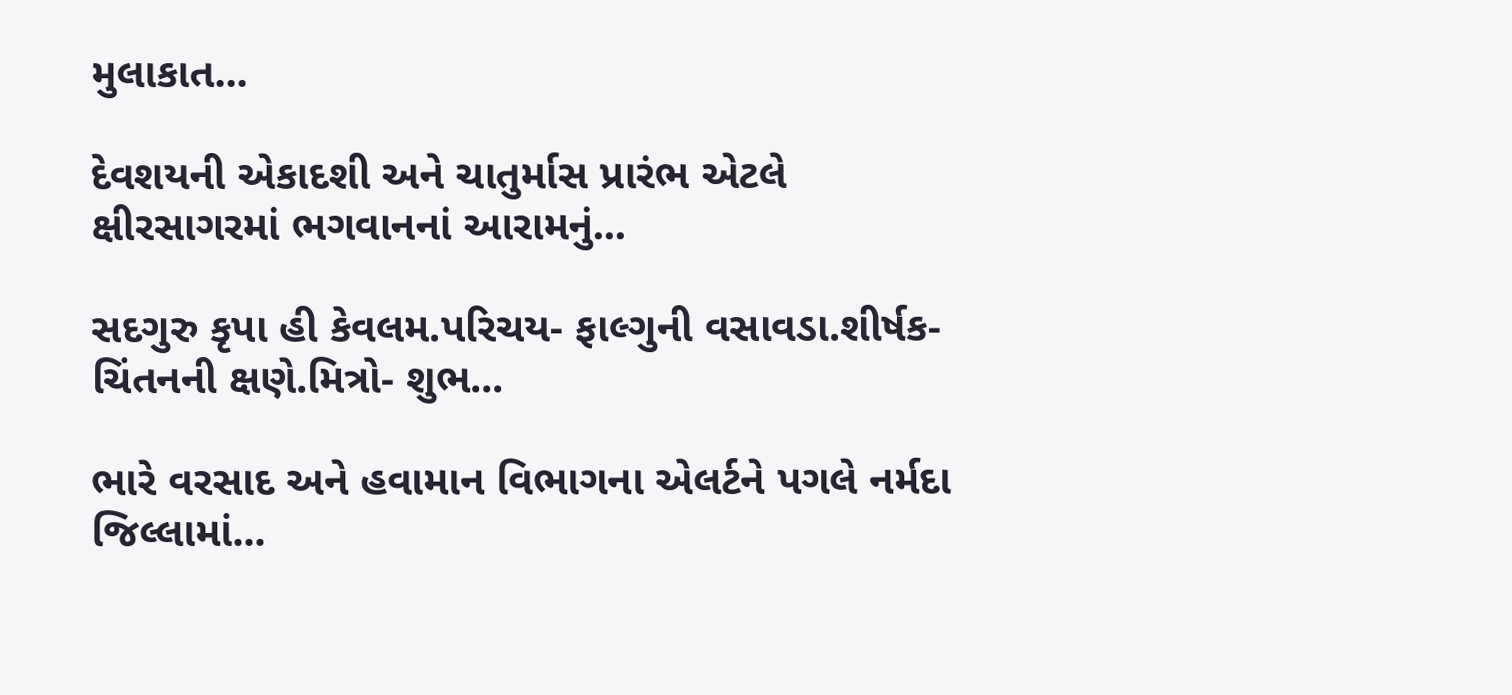મુલાકાત...

દેવશયની એકાદશી અને ચાતુર્માસ પ્રારંભ એટલે ક્ષીરસાગરમાં ભગવાનનાં આરામનું...

સદગુરુ કૃપા હી કેવલમ.પરિચય- ફાલ્ગુની વસાવડા.શીર્ષક- ચિંતનની ક્ષણે.મિત્રો- શુભ...

ભારે વરસાદ અને હવામાન વિભાગના એલર્ટને પગલે નર્મદા જિલ્લામાં...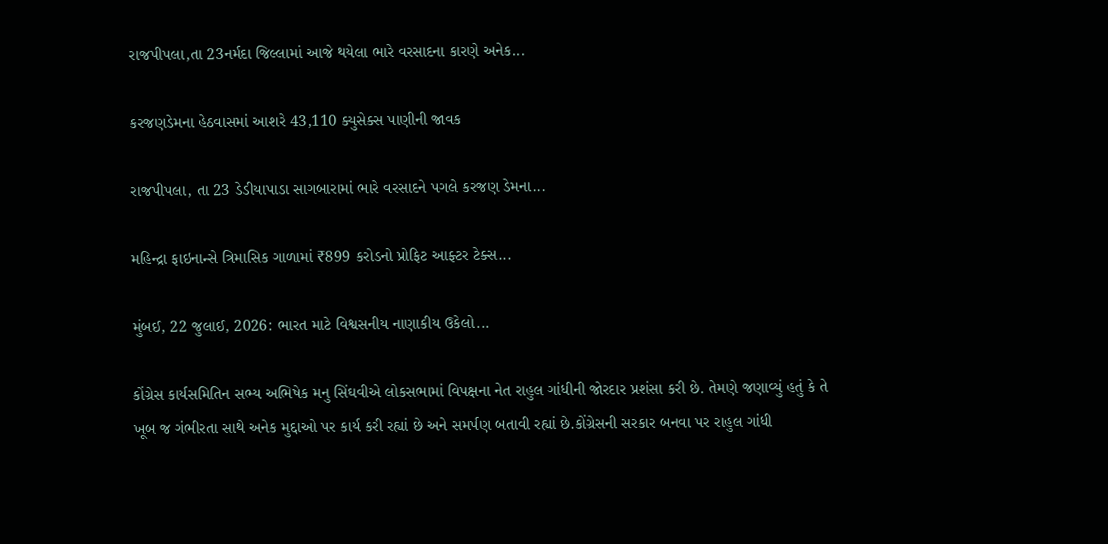રાજપીપલા,તા 23નર્મદા જિલ્લામાં આજે થયેલા ભારે વરસાદના કારણે અનેક...

કરજણડેમના હેઠવાસમાં આશરે 43,110 ક્યુસેક્સ પાણીની જાવક

રાજપીપલા, તા 23 ડેડીયાપાડા સાગબારામાં ભારે વરસાદને પગલે કરજણ ડેમના...

મહિન્દ્રા ફાઇનાન્સે ત્રિમાસિક ગાળામાં ₹899 કરોડનો પ્રોફિટ આફ્ટર ટેક્સ...

મુંબઈ, 22 જુલાઈ, 2026: ભારત માટે વિશ્વસનીય નાણાકીય ઉકેલો...

કોંગ્રેસ કાર્યસમિતિન સભ્ય અભિષેક મનુ સિંઘવીએ લોકસભામાં વિપક્ષના નેત રાહુલ ગાંધીની જોરદાર પ્રશંસા કરી છે. તેમણે જણાવ્યું હતું કે તે ખૂબ જ ગંભીરતા સાથે અનેક મુદ્દાઓ પર કાર્ય કરી રહ્યાં છે અને સમર્પણ બતાવી રહ્યાં છે.કોંગ્રેસની સરકાર બનવા પર રાહુલ ગાંધી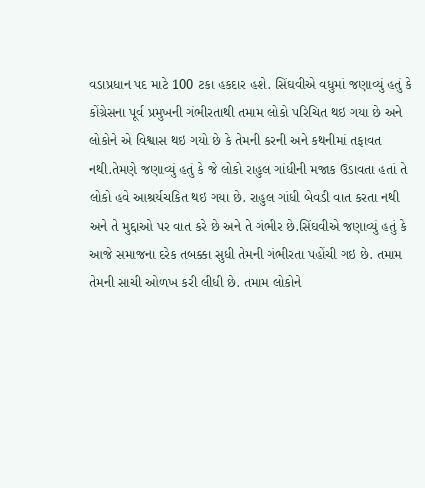વડાપ્રધાન પદ માટે 100 ટકા હકદાર હશે. સિંઘવીએ વધુમાં જણાવ્યું હતું કે કોંગ્રેસના પૂર્વ પ્રમુખની ગંભીરતાથી તમામ લોકો પરિચિત થઇ ગયા છે અને લોકોને એ વિશ્વાસ થઇ ગયો છે કે તેમની કરની અને કથનીમાં તફાવત નથી.તેમણે જણાવ્યું હતું કે જે લોકો રાહુલ ગાંધીની મજાક ઉડાવતા હતાં તે લોકો હવે આશ્રર્યચકિત થઇ ગયા છે. રાહુલ ગાંધી બેવડી વાત કરતા નથી અને તે મુદ્દાઓ પર વાત કરે છે અને તે ગંભીર છે.સિંઘવીએ જણાવ્યું હતું કે આજે સમાજના દરેક તબક્કા સુધી તેમની ગંભીરતા પહોંચી ગઇ છે. તમામ તેમની સાચી ઓળખ કરી લીધી છે. તમામ લોકોને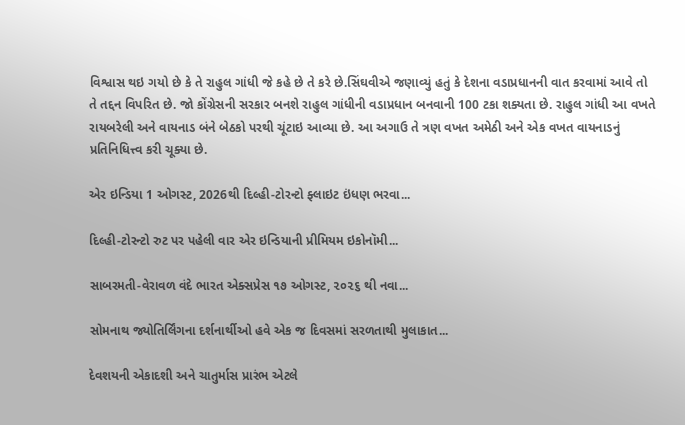વિશ્વાસ થઇ ગયો છે કે તે રાહુલ ગાંધી જે કહે છે તે કરે છે.સિંઘવીએ જણાવ્યું હતું કે દેશના વડાપ્રધાનની વાત કરવામાં આવે તો તે તદ્દન વિપરિત છે. જો કોંગ્રેસની સરકાર બનશે રાહુલ ગાંધીની વડાપ્રધાન બનવાની 100 ટકા શક્યતા છે. રાહુલ ગાંધી આ વખતે રાયબરેલી અને વાયનાડ બંને બેઠકો પરથી ચૂંટાઇ આવ્યા છે. આ અગાઉ તે ત્રણ વખત અમેઠી અને એક વખત વાયનાડનું પ્રતિનિધિત્ત્વ કરી ચૂક્યા છે.

એર ઇન્ડિયા 1 ઓગસ્ટ, 2026થી દિલ્હી-ટોરન્ટો ફ્લાઇટ ઇંધણ ભરવા...

દિલ્હી-ટોરન્ટો રુટ પર પહેલી વાર એર ઇન્ડિયાની પ્રીમિયમ ઇકોનૉમી...

સાબરમતી-વેરાવળ વંદે ભારત એક્સપ્રેસ ૧૭ ઓગસ્ટ, ૨૦૨૬ થી નવા...

સોમનાથ જ્યોતિર્લિંગના દર્શનાર્થીઓ હવે એક જ દિવસમાં સરળતાથી મુલાકાત...

દેવશયની એકાદશી અને ચાતુર્માસ પ્રારંભ એટલે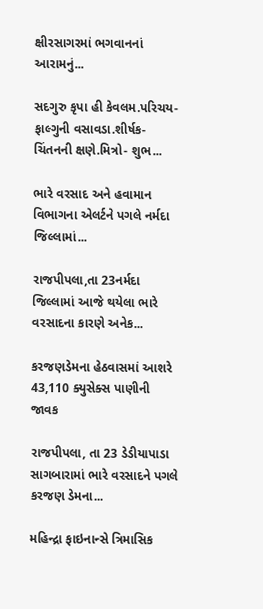ક્ષીરસાગરમાં ભગવાનનાં આરામનું...

સદગુરુ કૃપા હી કેવલમ.પરિચય- ફાલ્ગુની વસાવડા.શીર્ષક- ચિંતનની ક્ષણે.મિત્રો- શુભ...

ભારે વરસાદ અને હવામાન વિભાગના એલર્ટને પગલે નર્મદા જિલ્લામાં...

રાજપીપલા,તા 23નર્મદા જિલ્લામાં આજે થયેલા ભારે વરસાદના કારણે અનેક...

કરજણડેમના હેઠવાસમાં આશરે 43,110 ક્યુસેક્સ પાણીની જાવક

રાજપીપલા, તા 23 ડેડીયાપાડા સાગબારામાં ભારે વરસાદને પગલે કરજણ ડેમના...

મહિન્દ્રા ફાઇનાન્સે ત્રિમાસિક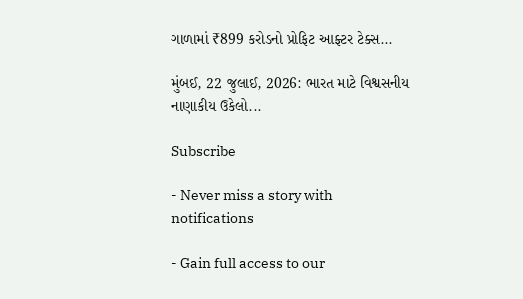ગાળામાં ₹899 કરોડનો પ્રોફિટ આફ્ટર ટેક્સ...

મુંબઈ, 22 જુલાઈ, 2026: ભારત માટે વિશ્વસનીય નાણાકીય ઉકેલો...

Subscribe

- Never miss a story with notifications

- Gain full access to our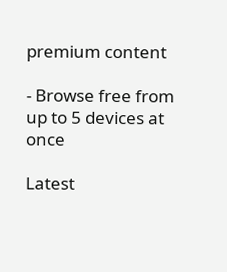premium content

- Browse free from up to 5 devices at once

Latest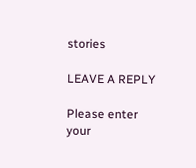stories

LEAVE A REPLY

Please enter your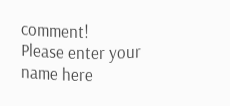comment!
Please enter your name here